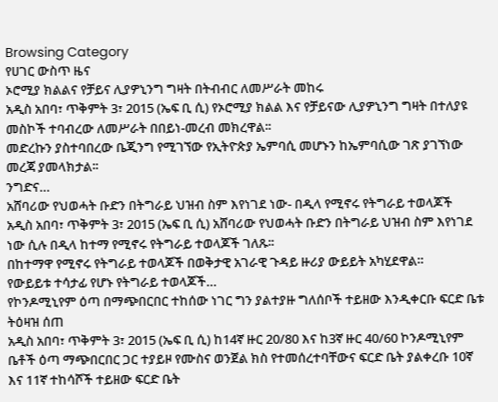Browsing Category
የሀገር ውስጥ ዜና
ኦሮሚያ ክልልና የቻይና ሊያዎኒንግ ግዛት በትብብር ለመሥራት መከሩ
አዲስ አበባ፣ ጥቅምት 3፣ 2015 (ኤፍ ቢ ሲ) የኦሮሚያ ክልል እና የቻይናው ሊያዎኒንግ ግዛት በተለያዩ መስኮች ተባብረው ለመሥራት በበይነ-መረብ መክረዋል፡፡
መድረኩን ያስተባበረው ቤጂንግ የሚገኘው የኢትዮጵያ ኤምባሲ መሆኑን ከኤምባሲው ገጽ ያገኘነው መረጃ ያመላክታል፡፡
ንግድና…
አሸባሪው የህወሓት ቡድን በትግራይ ህዝብ ስም እየነገደ ነው- በዲላ የሚኖሩ የትግራይ ተወላጆች
አዲስ አበባ፣ ጥቅምት 3፣ 2015 (ኤፍ ቢ ሲ) አሸባሪው የህወሓት ቡድን በትግራይ ህዝብ ስም እየነገደ ነው ሲሉ በዲላ ከተማ የሚኖሩ የትግራይ ተወላጆች ገለጹ፡፡
በከተማዋ የሚኖሩ የትግራይ ተወላጆች በወቅታዊ አገራዊ ጉዳይ ዙሪያ ውይይት አካሂደዋል።
የውይይቱ ተሳታፊ የሆኑ የትግራይ ተወላጆች…
የኮንዶሚኒየም ዕጣ በማጭበርበር ተከሰው ነገር ግን ያልተያዙ ግለሰቦች ተይዘው እንዲቀርቡ ፍርድ ቤቱ ትዕዛዝ ሰጠ
አዲስ አበባ፣ ጥቅምት 3፣ 2015 (ኤፍ ቢ ሲ) ከ14ኛ ዙር 20/80 እና ከ3ኛ ዙር 40/60 ኮንዶሚኒየም ቤቶች ዕጣ ማጭበርበር ጋር ተያይዞ የሙስና ወንጀል ክስ የተመሰረተባቸውና ፍርድ ቤት ያልቀረቡ 10ኛ እና 11ኛ ተከሳሾች ተይዘው ፍርድ ቤት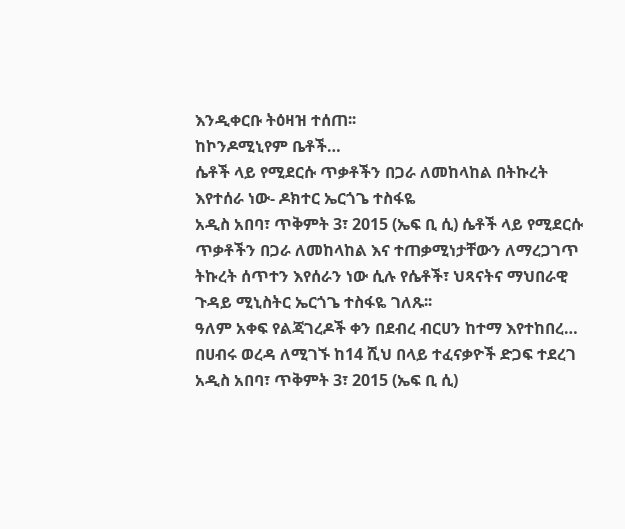እንዲቀርቡ ትዕዛዝ ተሰጠ፡፡
ከኮንዶሚኒየም ቤቶች…
ሴቶች ላይ የሚደርሱ ጥቃቶችን በጋራ ለመከላከል በትኩረት እየተሰራ ነው- ዶክተር ኤርጎጌ ተስፋዬ
አዲስ አበባ፣ ጥቅምት 3፣ 2015 (ኤፍ ቢ ሲ) ሴቶች ላይ የሚደርሱ ጥቃቶችን በጋራ ለመከላከል እና ተጠቃሚነታቸውን ለማረጋገጥ ትኩረት ሰጥተን እየሰራን ነው ሲሉ የሴቶች፣ ህጻናትና ማህበራዊ ጉዳይ ሚኒስትር ኤርጎጌ ተስፋዬ ገለጹ፡፡
ዓለም አቀፍ የልጃገረዶች ቀን በደብረ ብርሀን ከተማ እየተከበረ…
በሀብሩ ወረዳ ለሚገኙ ከ14 ሺህ በላይ ተፈናቃዮች ድጋፍ ተደረገ
አዲስ አበባ፣ ጥቅምት 3፣ 2015 (ኤፍ ቢ ሲ)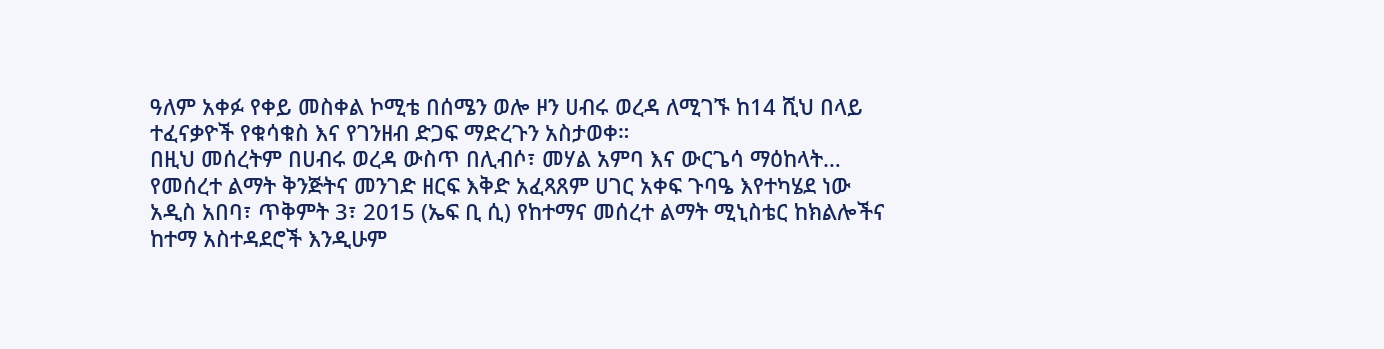ዓለም አቀፉ የቀይ መስቀል ኮሚቴ በሰሜን ወሎ ዞን ሀብሩ ወረዳ ለሚገኙ ከ14 ሺህ በላይ ተፈናቃዮች የቁሳቁስ እና የገንዘብ ድጋፍ ማድረጉን አስታወቀ።
በዚህ መሰረትም በሀብሩ ወረዳ ውስጥ በሊብሶ፣ መሃል አምባ እና ውርጌሳ ማዕከላት…
የመሰረተ ልማት ቅንጅትና መንገድ ዘርፍ እቅድ አፈጻጸም ሀገር አቀፍ ጉባዔ እየተካሄደ ነው
አዲስ አበባ፣ ጥቅምት 3፣ 2015 (ኤፍ ቢ ሲ) የከተማና መሰረተ ልማት ሚኒስቴር ከክልሎችና ከተማ አስተዳደሮች እንዲሁም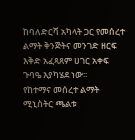ከባለድርሻ አካላት ጋር የመሰረተ ልማት ቅንጅትና መንገድ ዘርፍ እቅድ አፈጻጸም ሀገር አቀፍ ጉባዔ እያካሄደ ነው፡፡
የከተማና መሰረተ ልማት ሚኒስትር ጫልቱ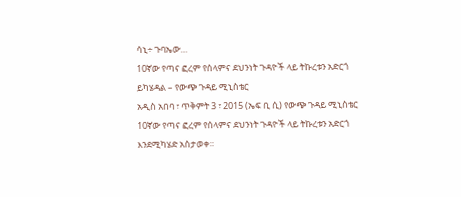ሳኒ÷ ጉባኤው…
10ኛው የጣና ፎረም የሰላምና ደህንነት ጉዳዮች ላይ ትኩረቱን አድርጎ ይካሄዳል – የውጭ ጉዳይ ሚኒስቴር
አዲስ አበባ ፣ ጥቅምት 3 ፣ 2015 (ኤፍ ቢ ሲ) የውጭ ጉዳይ ሚኒስቴር 10ኛው የጣና ፎረም የሰላምና ደህንነት ጉዳዮች ላይ ትኩረቱን አድርጎ እንደሚካሄድ አስታወቀ።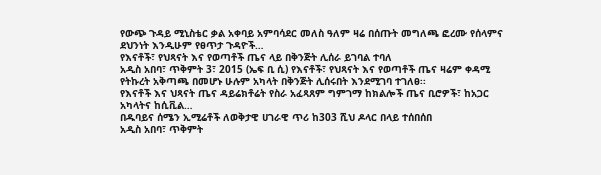የውጭ ጉዳይ ሚኒስቴር ቃል አቀባይ አምባሳደር መለስ ዓለም ዛሬ በሰጡት መግለጫ ፎረሙ የሰላምና ደህንነት እንዲሁም የፀጥታ ጉዳዮች…
የእናቶች፣ የህጻናት እና የወጣቶች ጤና ላይ በቅንጅት ሊሰራ ይገባል ተባለ
አዲስ አበባ፣ ጥቅምት 3፣ 2015 (ኤፍ ቢ ሲ) የእናቶች፣ የህጻናት እና የወጣቶች ጤና ዛሬም ቀዳሚ የትኩረት አቅጣጫ በመሆኑ ሁሉም አካላት በቅንጅት ሊሰሩበት እንደሚገባ ተገለፀ፡፡
የእናቶች እና ህጻናት ጤና ዳይሬክቶሬት የስራ አፈጻጸም ግምገማ ከክልሎች ጤና ቢሮዎች፣ ከአጋር አካላትና ከሲቪል…
በዱባይና ሰሜን ኢሚሬቶች ለወቅታዊ ሀገራዊ ጥሪ ከ303 ሺህ ዶላር በላይ ተሰበሰበ
አዲስ አበባ፣ ጥቅምት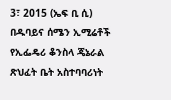3፣ 2015 (ኤፍ ቢ ሲ) በዱባይና ሰሜን ኢሚሬቶች የኢፌዴሪ ቆንስላ ጄኔራል ጽህፈት ቤት አስተባባሪነት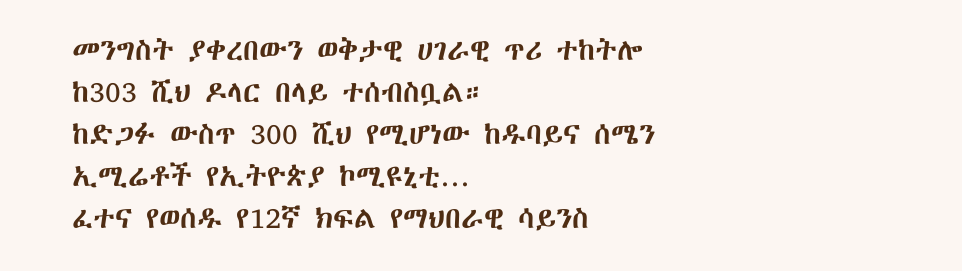መንግስት ያቀረበውን ወቅታዊ ሀገራዊ ጥሪ ተከትሎ ከ303 ሺህ ዶላር በላይ ተሰብስቧል።
ከድጋፉ ውስጥ 300 ሺህ የሚሆነው ከዱባይና ሰሜን ኢሚሬቶች የኢትዮጵያ ኮሚዩኒቲ…
ፈተና የወሰዱ የ12ኛ ክፍል የማህበራዊ ሳይንስ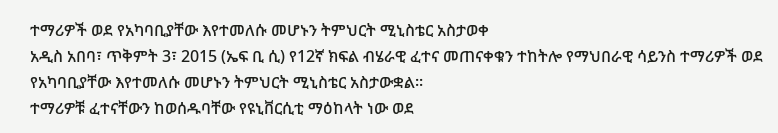ተማሪዎች ወደ የአካባቢያቸው እየተመለሱ መሆኑን ትምህርት ሚኒስቴር አስታወቀ
አዲስ አበባ፣ ጥቅምት 3፣ 2015 (ኤፍ ቢ ሲ) የ12ኛ ክፍል ብሄራዊ ፈተና መጠናቀቁን ተከትሎ የማህበራዊ ሳይንስ ተማሪዎች ወደ የአካባቢያቸው እየተመለሱ መሆኑን ትምህርት ሚኒስቴር አስታውቋል፡፡
ተማሪዎቹ ፈተናቸውን ከወሰዱባቸው የዩኒቨርሲቲ ማዕከላት ነው ወደ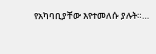የአካባቢያቸው እየተመለሱ ያሉት።…